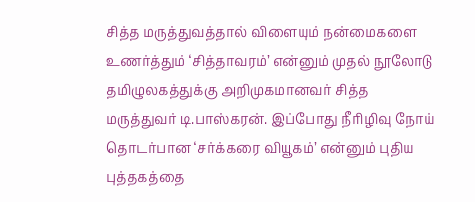சித்த மருத்துவத்தால் விளையும் நன்மைகளை உணர்த்தும் ‘சித்தாவரம்’ என்னும் முதல் நூலோடு தமிழுலகத்துக்கு அறிமுகமானவர் சித்த மருத்துவர் டி.பாஸ்கரன். இப்போது நீரிழிவு நோய் தொடர்பான ‘சர்க்கரை வியூகம்’ என்னும் புதிய புத்தகத்தை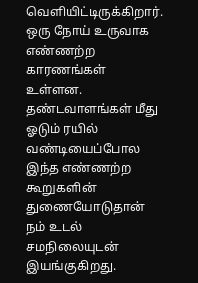வெளியிட்டிருக்கிறார்.
ஒரு நோய் உருவாக எண்ணற்ற காரணங்கள் உள்ளன. தண்டவாளங்கள் மீது ஓடும் ரயில் வண்டியைப்போல இந்த எண்ணற்ற கூறுகளின் துணையோடுதான் நம் உடல் சமநிலையுடன் இயங்குகிறது.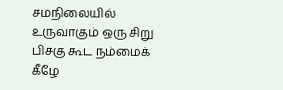சமநிலையில் உருவாகும் ஒரு சிறு பிசகு கூட நம்மைக் கீழே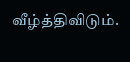வீழ்த்திவிடும்.